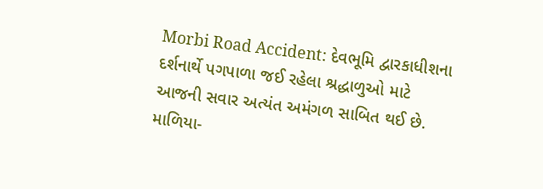Morbi Road Accident: દેવભૂમિ દ્વારકાધીશના દર્શનાર્થે પગપાળા જઈ રહેલા શ્રદ્ધાળુઓ માટે આજની સવાર અત્યંત અમંગળ સાબિત થઈ છે. માળિયા-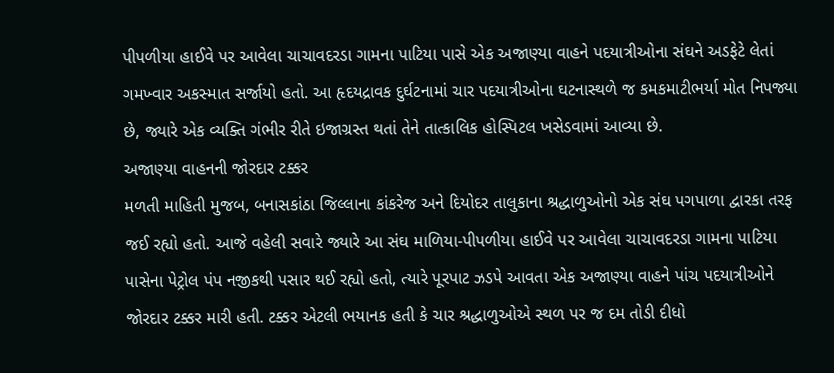પીપળીયા હાઈવે પર આવેલા ચાચાવદરડા ગામના પાટિયા પાસે એક અજાણ્યા વાહને પદયાત્રીઓના સંઘને અડફેટે લેતાં ગમખ્વાર અકસ્માત સર્જાયો હતો. આ હૃદયદ્રાવક દુર્ઘટનામાં ચાર પદયાત્રીઓના ઘટનાસ્થળે જ કમકમાટીભર્યા મોત નિપજ્યા છે, જ્યારે એક વ્યક્તિ ગંભીર રીતે ઇજાગ્રસ્ત થતાં તેને તાત્કાલિક હોસ્પિટલ ખસેડવામાં આવ્યા છે.
અજાણ્યા વાહનની જોરદાર ટક્કર
મળતી માહિતી મુજબ, બનાસકાંઠા જિલ્લાના કાંકરેજ અને દિયોદર તાલુકાના શ્રદ્ધાળુઓનો એક સંઘ પગપાળા દ્વારકા તરફ જઈ રહ્યો હતો. આજે વહેલી સવારે જ્યારે આ સંઘ માળિયા-પીપળીયા હાઈવે પર આવેલા ચાચાવદરડા ગામના પાટિયા પાસેના પેટ્રોલ પંપ નજીકથી પસાર થઈ રહ્યો હતો, ત્યારે પૂરપાટ ઝડપે આવતા એક અજાણ્યા વાહને પાંચ પદયાત્રીઓને જોરદાર ટક્કર મારી હતી. ટક્કર એટલી ભયાનક હતી કે ચાર શ્રદ્ધાળુઓએ સ્થળ પર જ દમ તોડી દીધો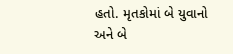હતો. મૃતકોમાં બે યુવાનો અને બે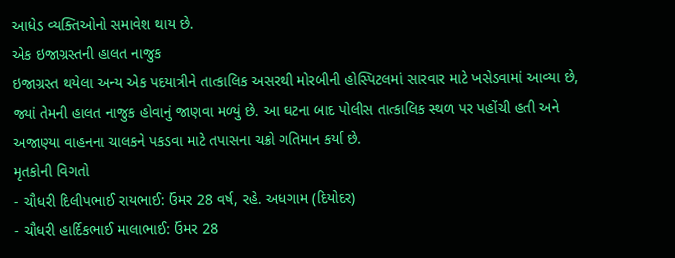આધેડ વ્યક્તિઓનો સમાવેશ થાય છે.
એક ઇજાગ્રસ્તની હાલત નાજુક
ઇજાગ્રસ્ત થયેલા અન્ય એક પદયાત્રીને તાત્કાલિક અસરથી મોરબીની હોસ્પિટલમાં સારવાર માટે ખસેડવામાં આવ્યા છે, જ્યાં તેમની હાલત નાજુક હોવાનું જાણવા મળ્યું છે. આ ઘટના બાદ પોલીસ તાત્કાલિક સ્થળ પર પહોંચી હતી અને અજાણ્યા વાહનના ચાલકને પકડવા માટે તપાસના ચક્રો ગતિમાન કર્યા છે.
મૃતકોની વિગતો
- ચૌધરી દિલીપભાઈ રાયભાઈ: ઉંમર 28 વર્ષ, રહે. અધગામ (દિયોદર)
- ચૌધરી હાર્દિકભાઈ માલાભાઈ: ઉંમર 28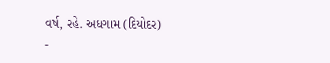વર્ષ, રહે. અધગામ (દિયોદર)
-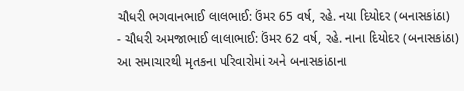ચૌધરી ભગવાનભાઈ લાલભાઈ: ઉંમર 65 વર્ષ, રહે. નયા દિયોદર (બનાસકાંઠા)
- ચૌધરી અમજાભાઈ લાલાભાઈ: ઉંમર 62 વર્ષ, રહે. નાના દિયોદર (બનાસકાંઠા)
આ સમાચારથી મૃતકના પરિવારોમાં અને બનાસકાંઠાના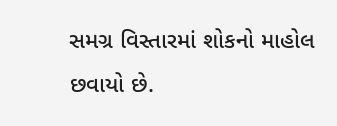સમગ્ર વિસ્તારમાં શોકનો માહોલ છવાયો છે.